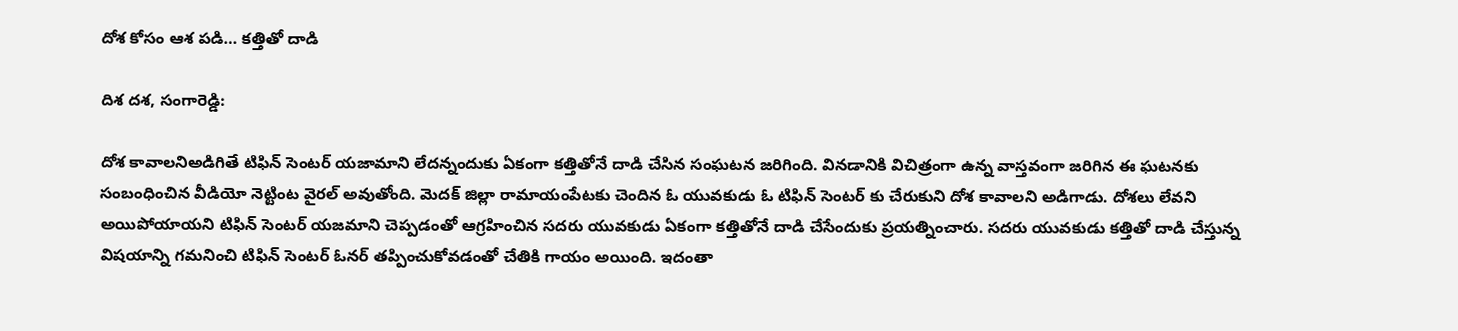దోశ కోసం ఆశ పడి… కత్తితో దాడి

దిశ దశ, సంగారెడ్డి:

దోశ కావాలనిఅడిగితే టిఫిన్ సెంటర్ యజామాని లేదన్నందుకు ఏకంగా కత్తితోనే దాడి చేసిన సంఘటన జరిగింది. వినడానికి విచిత్రంగా ఉన్న వాస్తవంగా జరిగిన ఈ ఘటనకు సంబంధించిన వీడియో నెట్టింట వైరల్ అవుతోంది. మెదక్ జిల్లా రామాయంపేటకు చెందిన ఓ యువకుడు ఓ టిఫిన్ సెంటర్ కు చేరుకుని దోశ కావాలని అడిగాడు. దోశలు లేవని అయిపోయాయని టిఫిన్ సెంటర్ యజమాని చెప్పడంతో ఆగ్రహించిన సదరు యువకుడు ఏకంగా కత్తితోనే దాడి చేసేందుకు ప్రయత్నించారు. సదరు యువకుడు కత్తితో దాడి చేస్తున్న విషయాన్ని గమనించి టిఫిన్ సెంటర్ ఓనర్ తప్పించుకోవడంతో చేతికి గాయం అయింది. ఇదంతా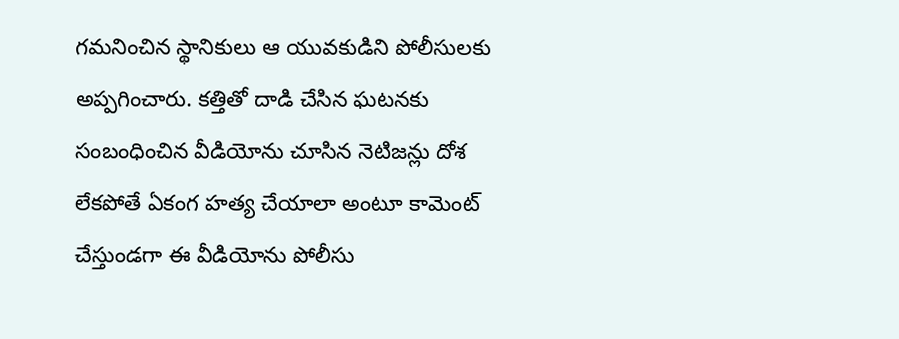గమనించిన స్థానికులు ఆ యువకుడిని పోలీసులకు అప్పగించారు. కత్తితో దాడి చేసిన ఘటనకు సంబంధించిన వీడియోను చూసిన నెటిజన్లు దోశ లేకపోతే ఏకంగ హత్య చేయాలా అంటూ కామెంట్ చేస్తుండగా ఈ వీడియోను పోలీసు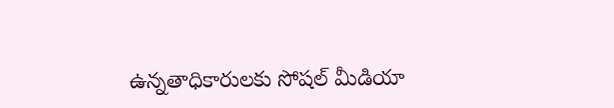ఉన్నతాధికారులకు సోషల్ మీడియా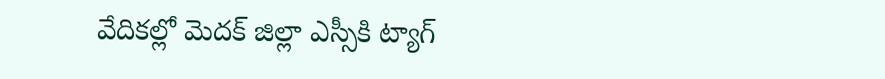వేదికల్లో మెదక్ జిల్లా ఎస్సీకి ట్యాగ్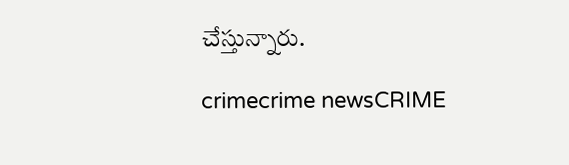చేస్తున్నారు.

crimecrime newsCRIME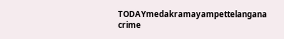TODAYmedakramayampettelangana crime